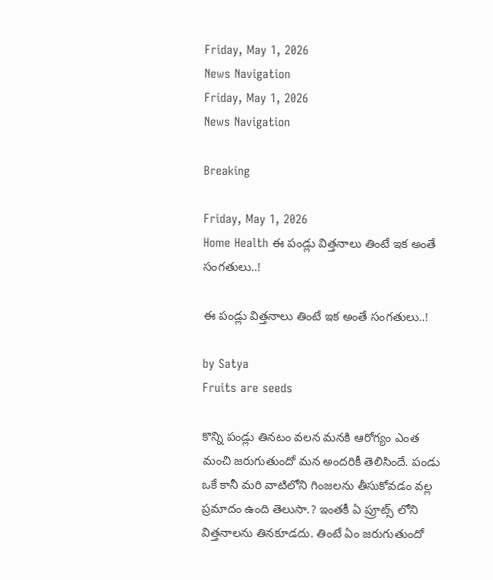Friday, May 1, 2026
News Navigation
Friday, May 1, 2026
News Navigation

Breaking

Friday, May 1, 2026
Home Health ఈ పండ్లు విత్తనాలు తింటే ఇక అంతే సంగతులు..!

ఈ పండ్లు విత్తనాలు తింటే ఇక అంతే సంగతులు..!

by Satya
Fruits are seeds

కొన్ని పండ్లు తినటం వలన మనకి ఆరోగ్యం ఎంత మంచి జరుగుతుందో మన అందరికీ తెలిసిందే. పండు ఒకే కానీ మరి వాటిలోని గింజలను తీసుకోవడం వల్ల ప్రమాదం ఉంది తెలుసా.? ఇంతకీ ఏ ప్రూట్స్ లోని విత్తనాలను తినకూడదు. తింటే ఏం జరుగుతుందో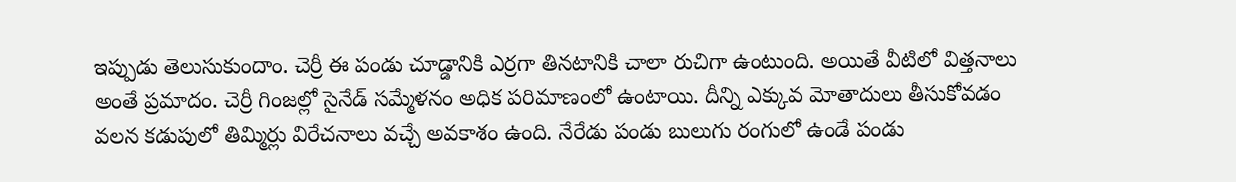ఇప్పుడు తెలుసుకుందాం. చెర్రీ ఈ పండు చూడ్డానికి ఎర్రగా తినటానికి చాలా రుచిగా ఉంటుంది. అయితే వీటిలో విత్తనాలు అంతే ప్రమాదం. చెర్రీ గింజల్లో సైనేడ్ సమ్మేళనం అధిక పరిమాణంలో ఉంటాయి. దీన్ని ఎక్కువ మోతాదులు తీసుకోవడం వలన కడుపులో తిమ్మిర్లు విరేచనాలు వచ్చే అవకాశం ఉంది. నేరేడు పండు బులుగు రంగులో ఉండే పండు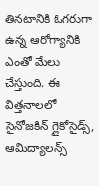తినటానికి ఓగరుగా ఉన్న ఆరోగ్యానికి ఎంతో మేలు చేస్తుంది. ఈ విత్తనాలలో సైనోజకిన్ గ్లైకోసైడ్స్, ఆమిద్యాలన్స్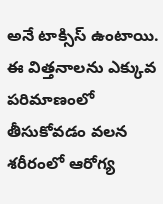అనే టాక్సిస్ ఉంటాయి. ఈ విత్తనాలను ఎక్కువ పరిమాణంలో తీసుకోవడం వలన శరీరంలో ఆరోగ్య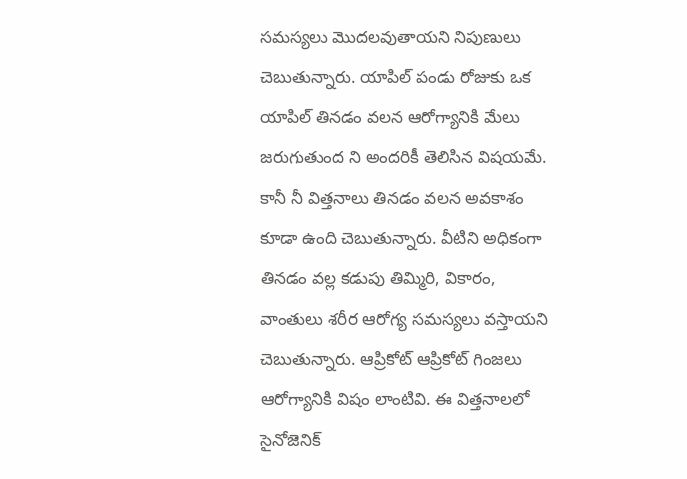సమస్యలు మొదలవుతాయని నిపుణులు చెబుతున్నారు. యాపిల్ పండు రోజుకు ఒక యాపిల్ తినడం వలన ఆరోగ్యానికి మేలు జరుగుతుంద ని అందరికీ తెలిసిన విషయమే. కానీ నీ విత్తనాలు తినడం వలన అవకాశం కూడా ఉంది చెబుతున్నారు. వీటిని అధికంగా తినడం వల్ల కడుపు తిమ్మిరి, వికారం, వాంతులు శరీర ఆరోగ్య సమస్యలు వస్తాయని చెబుతున్నారు. ఆప్రికోట్ ఆప్రికోట్ గింజలు ఆరోగ్యానికి విషం లాంటివి. ఈ విత్తనాలలో సైనోజెనిక్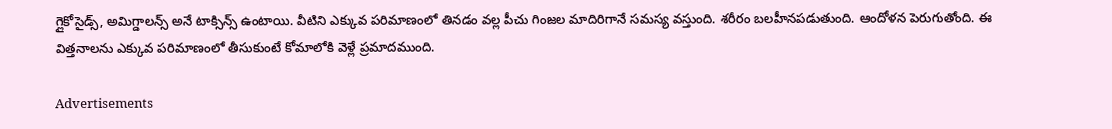గ్లైకోసైడ్స్, అమిగ్డాలన్స్ అనే టాక్సిన్స్ ఉంటాయి. వీటిని ఎక్కువ పరిమాణంలో తినడం వల్ల పీచు గింజల మాదిరిగానే సమస్య వస్తుంది. శరీరం బలహీనపడుతుంది. ఆందోళన పెరుగుతోంది. ఈ విత్తనాలను ఎక్కువ పరిమాణంలో తీసుకుంటే కోమాలోకి వెళ్లే ప్రమాదముంది.

Advertisements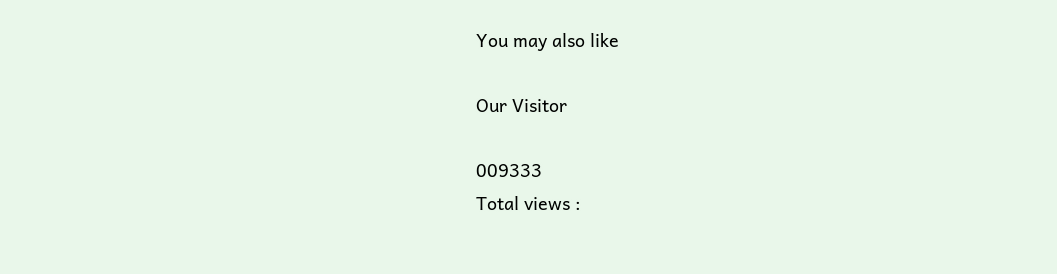You may also like

Our Visitor

009333
Total views :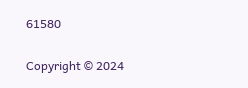61580

Copyright © 2024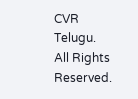CVR Telugu. All Rights Reserved.